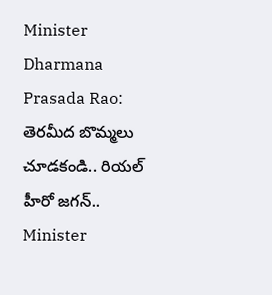Minister Dharmana Prasada Rao: తెరమీద బొమ్మలు చూడకండి.. రియల్ హీరో జగన్..
Minister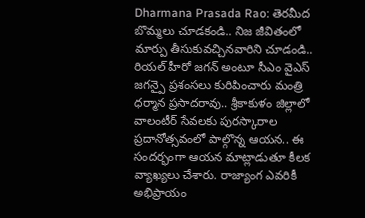Dharmana Prasada Rao: తెరమీద బొమ్మలు చూడకండి.. నిజ జీవితంలో మార్పు తీసుకువచ్చినవారిని చూడండి.. రియల్ హీరో జగన్ అంటూ సీఎం వైఎస్ జగన్పై ప్రశంసలు కురిపించారు మంత్రి ధర్మాన ప్రసాదరావు.. శ్రీకాకుళం జిల్లాలో వాలంటీర్ సేవలకు పురస్కారాల ప్రదానోత్సవంలో పాల్గొన్న ఆయన.. ఈ సందర్భంగా ఆయన మాట్లాడుతూ కీలక వ్యాఖ్యలు చేశారు. రాజ్యాంగ ఎవరికీ అభిప్రాయం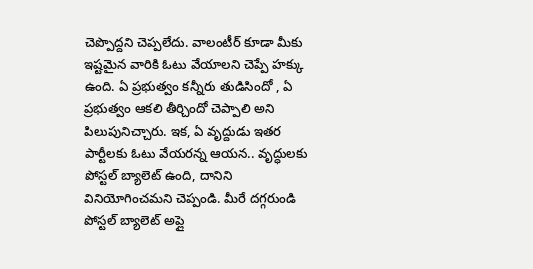చెప్పొద్దని చెప్పలేదు. వాలంటీర్ కూడా మీకు ఇష్టమైన వారికి ఓటు వేయాలని చెప్పే హక్కు ఉంది. ఏ ప్రభుత్వం కన్నీరు తుడిసిందో , ఏ ప్రభుత్వం ఆకలి తీర్చిందో చెప్పాలి అని పిలుపునిచ్చారు. ఇక, ఏ వృద్దుడు ఇతర పార్టీలకు ఓటు వేయరన్న ఆయన.. వృద్ధులకు పోస్టల్ బ్యాలెట్ ఉంది, దానిని వినియోగించమని చెప్పండి. మీరే దగ్గరుండి పోస్టల్ బ్యాలెట్ అప్లై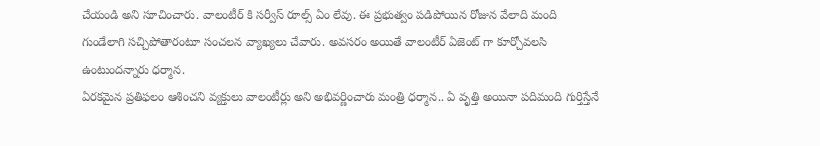చేయండి అని సూచించారు. వాలంటీర్ కి సర్వీస్ రూల్స్ ఏం లేవు. ఈ ప్రభుత్వం పడిపోయిన రోజున వేలాది మంది గుండేలాగి సచ్చిపోతారంటూ సంచలన వ్యాఖ్యలు చేవారు. అవసరం అయితే వాలంటీర్ ఏజెంట్ గా కూర్చోవలసి ఉంటుందన్నారు ధర్మాన.
ఏరకమైన ప్రతిఫలం ఆశించని వ్యక్తులు వాలంటీర్లు అని అభివర్ణించారు మంత్రి ధర్మాన.. ఏ వృత్తి అయినా పదిమంది గుర్తిస్తేనే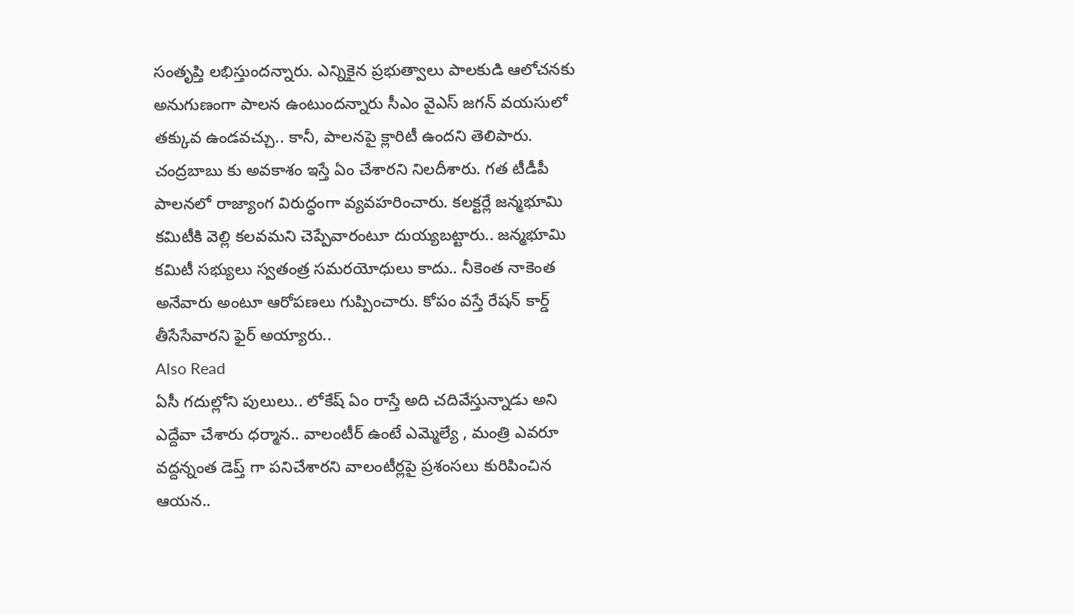సంతృప్తి లభిస్తుందన్నారు. ఎన్నికైన ప్రభుత్వాలు పాలకుడి ఆలోచనకు అనుగుణంగా పాలన ఉంటుందన్నారు సీఎం వైఎస్ జగన్ వయసులో తక్కువ ఉండవచ్చు.. కానీ, పాలనపై క్లారిటీ ఉందని తెలిపారు. చంద్రబాబు కు అవకాశం ఇస్తే ఏం చేశారని నిలదీశారు. గత టీడీపీ పాలనలో రాజ్యాంగ విరుద్ధంగా వ్యవహరించారు. కలక్టర్లే జన్మభూమి కమిటీకి వెల్లి కలవమని చెప్పేవారంటూ దుయ్యబట్టారు.. జన్మభూమి కమిటీ సభ్యులు స్వతంత్ర సమరయోధులు కాదు.. నీకెంత నాకెంత అనేవారు అంటూ ఆరోపణలు గుప్పించారు. కోపం వస్తే రేషన్ కార్డ్ తీసేసేవారని ఫైర్ అయ్యారు..
Also Read
ఏసీ గదుల్లోని పులులు.. లోకేష్ ఏం రాస్తే అది చదివేస్తున్నాడు అని ఎద్దేవా చేశారు ధర్మాన.. వాలంటీర్ ఉంటే ఎమ్మెల్యే , మంత్రి ఎవరూ వద్దన్నంత డెప్త్ గా పనిచేశారని వాలంటీర్లపై ప్రశంసలు కురిపించిన ఆయన..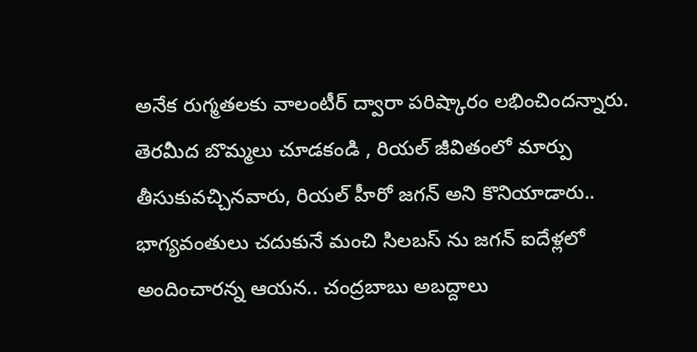అనేక రుగ్మతలకు వాలంటీర్ ద్వారా పరిష్కారం లభించిందన్నారు. తెరమీద బొమ్మలు చూడకండి , రియల్ జీవితంలో మార్పు తీసుకువచ్చినవారు, రియల్ హీరో జగన్ అని కొనియాడారు.. భాగ్యవంతులు చదుకునే మంచి సిలబస్ ను జగన్ ఐదేళ్లలో అందించారన్న ఆయన.. చంద్రబాబు అబద్దాలు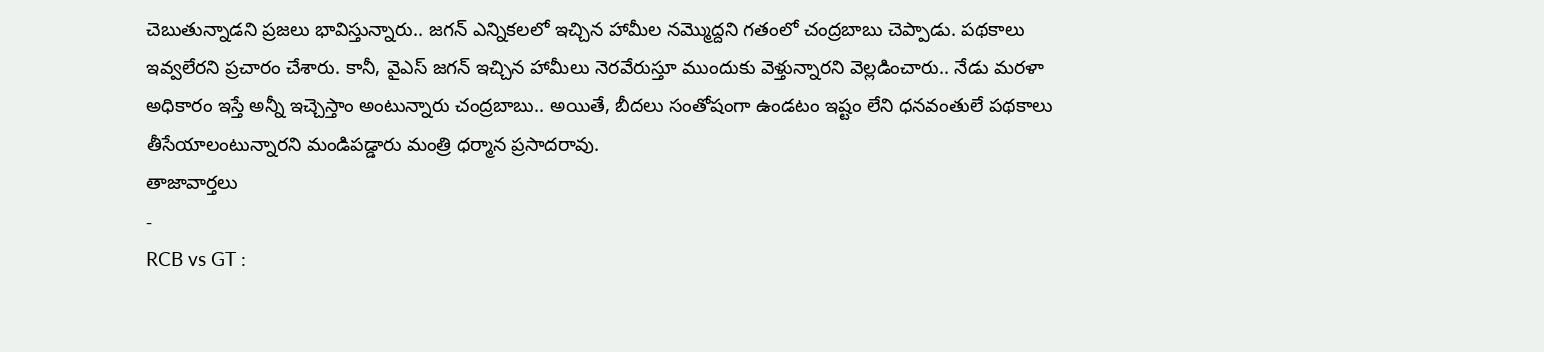చెబుతున్నాడని ప్రజలు భావిస్తున్నారు.. జగన్ ఎన్నికలలో ఇచ్చిన హామీల నమ్మొద్దని గతంలో చంద్రబాబు చెప్పాడు. పథకాలు ఇవ్వలేరని ప్రచారం చేశారు. కానీ, వైఎస్ జగన్ ఇచ్చిన హామీలు నెరవేరుస్తూ ముందుకు వెళ్తున్నారని వెల్లడించారు.. నేడు మరళా అధికారం ఇస్తే అన్నీ ఇచ్చెస్తాం అంటున్నారు చంద్రబాబు.. అయితే, బీదలు సంతోషంగా ఉండటం ఇష్టం లేని ధనవంతులే పథకాలు తీసేయాలంటున్నారని మండిపడ్డారు మంత్రి ధర్మాన ప్రసాదరావు.
తాజావార్తలు
-
RCB vs GT :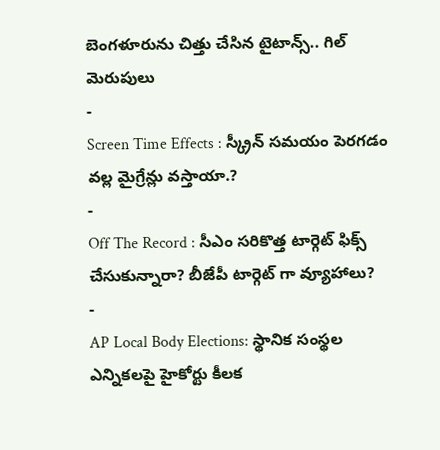బెంగళూరును చిత్తు చేసిన టైటాన్స్.. గిల్ మెరుపులు
-
Screen Time Effects : స్క్రీన్ సమయం పెరగడం వల్ల మైగ్రేన్లు వస్తాయా.?
-
Off The Record : సీఎం సరికొత్త టార్గెట్ ఫిక్స్ చేసుకున్నారా? బీజేపీ టార్గెట్ గా వ్యూహాలు?
-
AP Local Body Elections: స్థానిక సంస్థల ఎన్నికలపై హైకోర్టు కీలక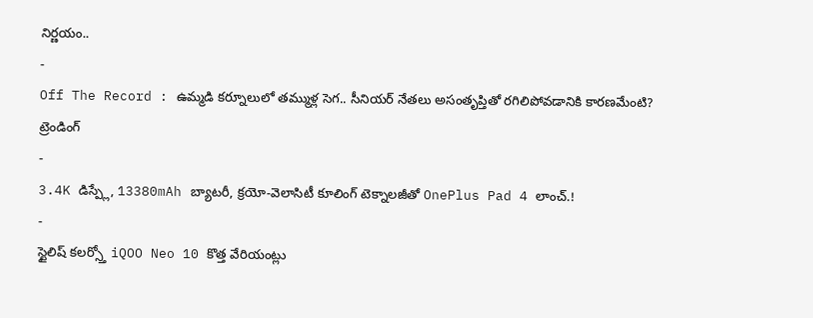నిర్ణయం..
-
Off The Record : ఉమ్మడి కర్నూలులో తమ్ముళ్ల సెగ.. సీనియర్ నేతలు అసంతృప్తితో రగిలిపోవడానికి కారణమేంటి?
ట్రెండింగ్
-
3.4K డిస్ప్లే, 13380mAh బ్యాటరీ, క్రయో-వెలాసిటీ కూలింగ్ టెక్నాలజీతో OnePlus Pad 4 లాంచ్.!
-
స్టైలిష్ కలర్స్తో iQOO Neo 10 కొత్త వేరియంట్లు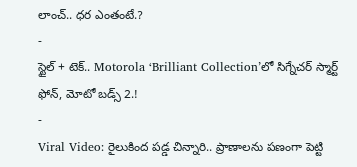లాంచ్.. ధర ఎంతంటే.?
-
స్టైల్ + టెక్.. Motorola ‘Brilliant Collection’లో సిగ్నేచర్ స్మార్ట్ ఫోన్, మోటో బడ్స్ 2.!
-
Viral Video: రైలుకింద పడ్డ చిన్నారి.. ప్రాణాలను పణంగా పెట్టి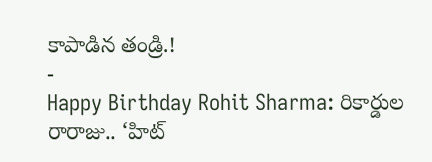కాపాడిన తండ్రి.!
-
Happy Birthday Rohit Sharma: రికార్డుల రారాజు.. ‘హిట్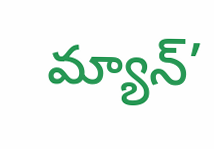మ్యాన్’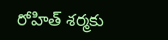రోహిత్ శర్మకు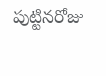పుట్టినరోజు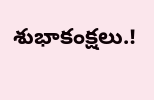శుభాకంక్షలు.!